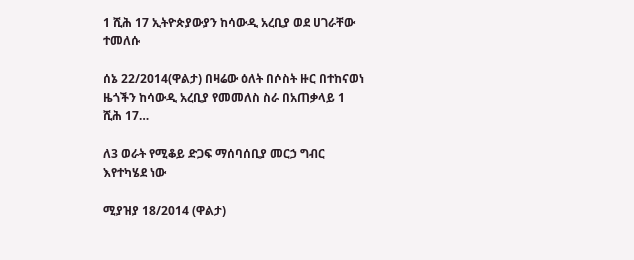1 ሺሕ 17 ኢትዮጵያውያን ከሳውዲ አረቢያ ወደ ሀገራቸው ተመለሱ

ሰኔ 22/2014(ዋልታ) በዛሬው ዕለት በሶስት ዙር በተከናወነ ዜጎችን ከሳውዲ አረቢያ የመመለስ ስራ በአጠቃላይ 1 ሺሕ 17…

ለ3 ወራት የሚቆይ ድጋፍ ማሰባሰቢያ መርኃ ግብር እየተካሄደ ነው

ሚያዝያ 18/2014 (ዋልታ)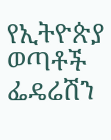የኢትዮጵያ ወጣቶች ፌዴሬሽን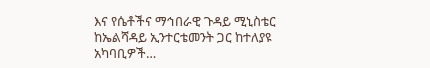እና የሴቶችና ማኅበራዊ ጉዳይ ሚኒስቴር ከኤልሻዳይ ኢንተርቴመንት ጋር ከተለያዩ አካባቢዎች…